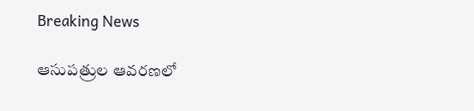Breaking News

ఆసుపత్రుల ఆవరణలో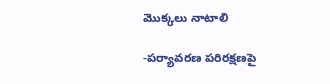మొక్కలు నాటాలి

-ప‌ర్యావ‌ర‌ణ ప‌రిర‌క్ష‌ణ‌పై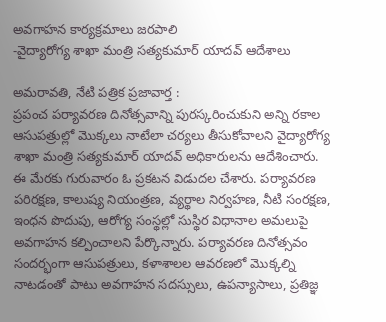అవ‌గాహ‌న కార్య‌క్ర‌మాలు జరపాలి
-వైద్యారోగ్య శాఖా మంత్రి స‌త్య‌కుమార్ యాద‌వ్ ఆదేశాలు

అమ‌రావ‌తి, నేటి పత్రిక ప్రజావార్త :
ప్రపంచ పర్యావరణ దినోత్సవాన్ని పురస్కరించుకుని అన్ని రకాల ఆసుపత్రుల్లో మొక్కలు నాటేలా చర్యలు తీసుకోవాలని వైద్యారోగ్య శాఖా మంత్రి స‌త్య‌కుమార్ యాదవ్ అధికారులను ఆదేశించారు. ఈ మేరకు గురువారం ఓ ప్రకటన విడుదల చేశారు. పర్యావరణ పరిరక్షణ, కాలుష్య నియంత్రణ, వ్యర్థాల నిర్వహణ, నీటి సంరక్షణ, ఇంధన పొదుపు, ఆరోగ్య సంస్థల్లో సుస్థిర విధానాల అమలుపై అవగాహన కల్పించాల‌ని పేర్కొన్నారు. పర్యావరణ దినోత్సవం సందర్భంగా ఆసుపత్రులు, కళాశాలల ఆవరణలో మొక్కల్ని నాట‌డంతో పాటు అవగాహన సదస్సులు, ఉపన్యాసాలు, ప్రతిజ్ఞ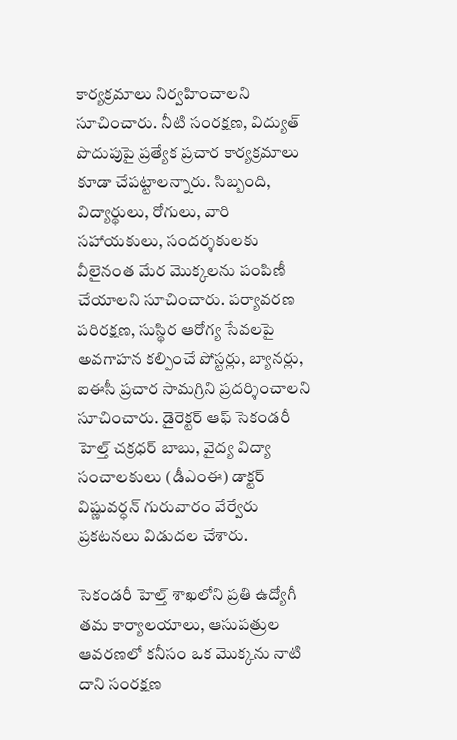కార్యక్రమాలు నిర్వహించాలని సూచించారు. నీటి సంరక్షణ, విద్యుత్‌ పొదుపుపై ప్రత్యేక ప్రచార కార్యక్రమాలు కూడా చేపట్టాలన్నారు. సిబ్బంది, విద్యార్థులు, రోగులు, వారి సహాయకులు, సందర్శకులకు వీలైనంత మేర మొక్కలను పంపిణీ చేయాలని సూచించారు. పర్యావరణ పరిరక్షణ, సుస్థిర ఆరోగ్య సేవలపై అవగాహన కల్పించే పోస్టర్లు, బ్యానర్లు, ఐఈసీ ప్రచార సామగ్రిని ప్రదర్శించాలని సూచించారు. డైరెక్ట‌ర్ ఆఫ్ సెకండరీ హెల్త్ చక్రధర్ బాబు, వైద్య విద్యా సంచాలకులు (డీఎంఈ) డాక్ట‌ర్ విష్ణువ‌ర్ధ‌న్ గురువారం వేర్వేరు ప్ర‌క‌ట‌న‌లు విడుద‌ల చేశారు.

సెకండరీ హెల్త్ శాఖలోని ప్రతి ఉద్యోగీ తమ కార్యాలయాలు, ఆసుపత్రుల ఆవరణలో కనీసం ఒక మొక్కను నాటి దాని సంరక్షణ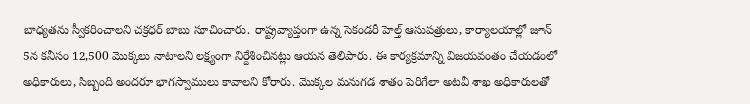బాధ్యతను స్వీకరించాలని చ‌క్ర‌ధ‌ర్ బాబు సూచించారు. రాష్ట్రవ్యాప్తంగా ఉన్న సెకండరీ హెల్త్ ఆసుప‌త్రులు, కార్యాల‌యాల్లో జూన్ 5న కనీసం 12,500 మొక్కలు నాటాలని లక్ష్యంగా నిర్దేశించినట్లు ఆయ‌న‌ తెలిపారు. ఈ కార్యక్రమాన్ని విజయవంతం చేయడంలో అధికారులు, సిబ్బంది అందరూ భాగస్వాములు కావాలని కోరారు. మొక్కల మనుగడ శాతం పెరిగేలా అటవీ శాఖ అధికారులతో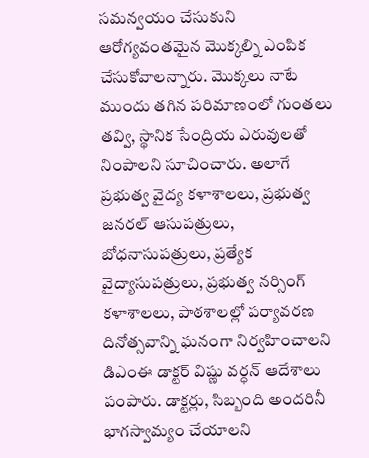సమన్వయం చేసుకుని ఆరోగ్యవంతమైన మొక్కల్ని ఎంపిక చేసుకోవాలన్నారు. మొక్కలు నాటే ముందు తగిన పరిమాణంలో గుంతలు తవ్వి, స్థానిక సేంద్రియ ఎరువులతో నింపాలని సూచించారు. అలాగే ప్రభుత్వ వైద్య కళాశాలలు, ప్రభుత్వ జనరల్ ఆసుపత్రులు, బోధనాసుపత్రులు, ప్రత్యేక వైద్యాసుపత్రులు, ప్రభుత్వ నర్సింగ్ కళాశాలలు, పాఠశాలల్లో పర్యావరణ దినోత్సవాన్ని ఘనంగా నిర్వహించాల‌ని డిఎంఈ డాక్ట‌ర్ విష్ణు వర్ధన్ ఆదేశాలు పంపారు. డాక్ట‌ర్లు, సిబ్బంది అంద‌రినీ భాగ‌స్వామ్యం చేయాల‌ని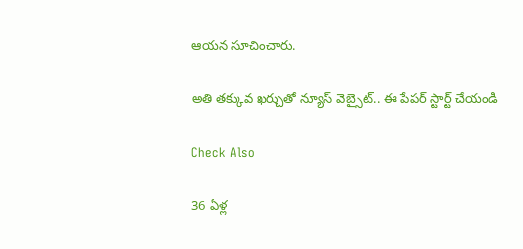ఆయ‌న సూచించారు.

అతి తక్కువ ఖర్చుతో న్యూస్ వెబ్సైట్.. ఈ పేపర్ స్టార్ట్ చేయండి

Check Also

36 ఏళ్ల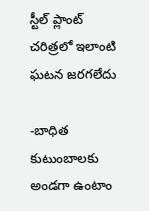స్టీల్ ప్లాంట్ చరిత్రలో ఇలాంటి ఘటన జరగలేదు

-బాధిత కుటుంబాలకు అండగా ఉంటాం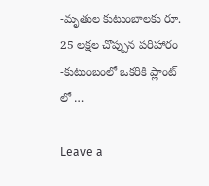-మృతుల కుటుంబాలకు రూ. 25 లక్షల చొప్పున పరిహారం -కుటుంబంలో ఒకరికి ప్లాంట్ లో …

Leave a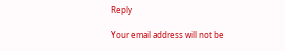Reply

Your email address will not be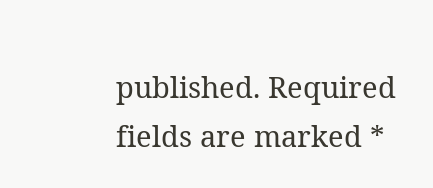published. Required fields are marked *